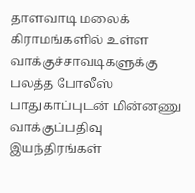தாளவாடி மலைக் கிராமங்களில் உள்ள வாக்குச்சாவடிகளுக்கு பலத்த போலீஸ் பாதுகாப்புடன் மின்னணு வாக்குப்பதிவு இயந்திரங்கள்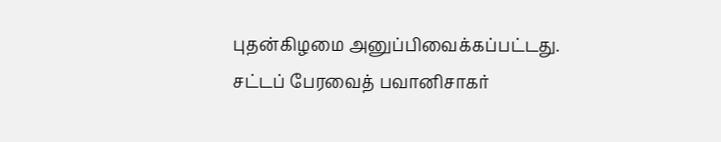புதன்கிழமை அனுப்பிவைக்கப்பட்டது.
சட்டப் பேரவைத் பவானிசாகர்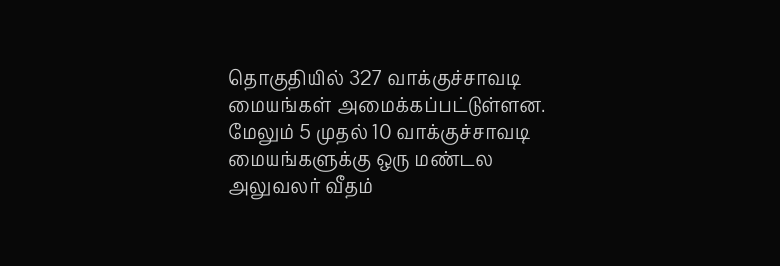தொகுதியில் 327 வாக்குச்சாவடி மையங்கள் அமைக்கப்பட்டுள்ளன. மேலும் 5 முதல் 10 வாக்குச்சாவடி மையங்களுக்கு ஒரு மண்டல அலுவலர் வீதம்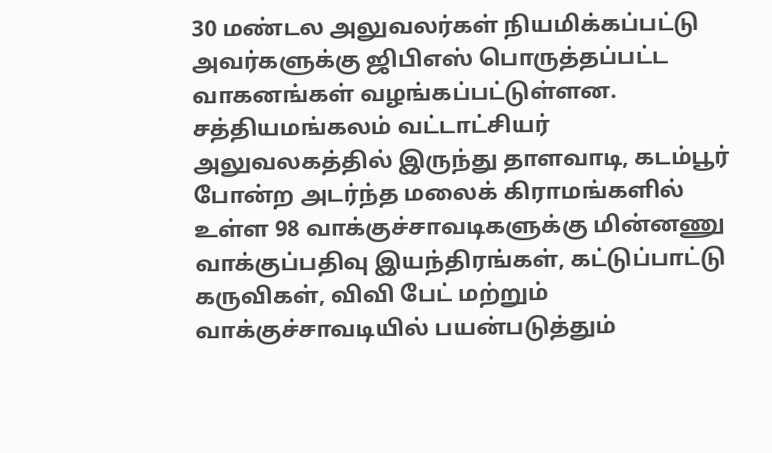30 மண்டல அலுவலர்கள் நியமிக்கப்பட்டு அவர்களுக்கு ஜிபிஎஸ் பொருத்தப்பட்ட வாகனங்கள் வழங்கப்பட்டுள்ளன. சத்தியமங்கலம் வட்டாட்சியர் அலுவலகத்தில் இருந்து தாளவாடி, கடம்பூர் போன்ற அடர்ந்த மலைக் கிராமங்களில் உள்ள 98 வாக்குச்சாவடிகளுக்கு மின்னணு வாக்குப்பதிவு இயந்திரங்கள், கட்டுப்பாட்டு கருவிகள், விவி பேட் மற்றும் வாக்குச்சாவடியில் பயன்படுத்தும்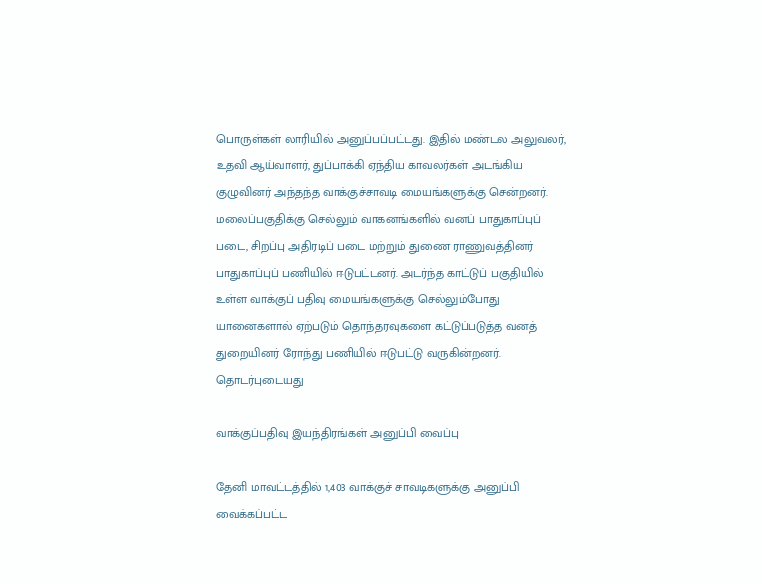பொருள்கள் லாரியில் அனுப்பப்பட்டது. இதில் மண்டல அலுவலர், உதவி ஆய்வாளர், துப்பாக்கி ஏந்திய காவலர்கள் அடங்கிய குழுவினர் அந்தந்த வாக்குச்சாவடி மையங்களுக்கு சென்றனர்.
மலைப்பகுதிக்கு செல்லும் வாகனங்களில் வனப் பாதுகாப்புப் படை, சிறப்பு அதிரடிப் படை மற்றும் துணை ராணுவத்தினர் பாதுகாப்புப் பணியில் ஈடுபட்டனர். அடர்ந்த காட்டுப் பகுதியில் உள்ள வாக்குப் பதிவு மையங்களுக்கு செல்லும்போது யானைகளால் ஏற்படும் தொந்தரவுகளை கட்டுப்படுத்த வனத் துறையினர் ரோந்து பணியில் ஈடுபட்டு வருகின்றனர்.
தொடர்புடையது

வாக்குப்பதிவு இயந்திரங்கள் அனுப்பி வைப்பு

தேனி மாவட்டத்தில் 1,403 வாக்குச் சாவடிகளுக்கு அனுப்பி வைக்கப்பட்ட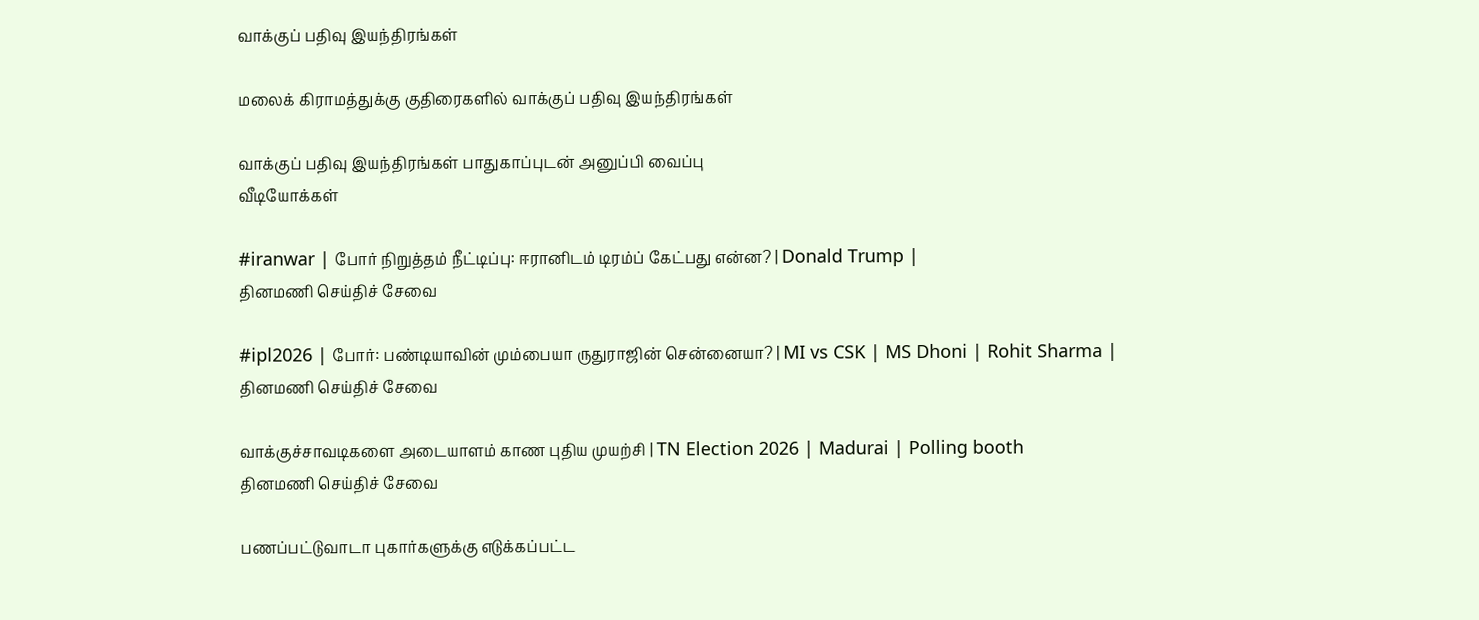வாக்குப் பதிவு இயந்திரங்கள்

மலைக் கிராமத்துக்கு குதிரைகளில் வாக்குப் பதிவு இயந்திரங்கள்

வாக்குப் பதிவு இயந்திரங்கள் பாதுகாப்புடன் அனுப்பி வைப்பு
வீடியோக்கள்

#iranwar | போர் நிறுத்தம் நீட்டிப்பு: ஈரானிடம் டிரம்ப் கேட்பது என்ன? | Donald Trump |
தினமணி செய்திச் சேவை

#ipl2026 | போர்: பண்டியாவின் மும்பையா ருதுராஜின் சென்னையா? | MI vs CSK | MS Dhoni | Rohit Sharma |
தினமணி செய்திச் சேவை

வாக்குச்சாவடிகளை அடையாளம் காண புதிய முயற்சி | TN Election 2026 | Madurai | Polling booth
தினமணி செய்திச் சேவை

பணப்பட்டுவாடா புகார்களுக்கு எடுக்கப்பட்ட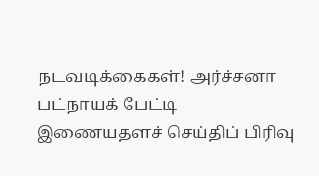நடவடிக்கைகள்! அர்ச்சனா பட்நாயக் பேட்டி
இணையதளச் செய்திப் பிரிவு